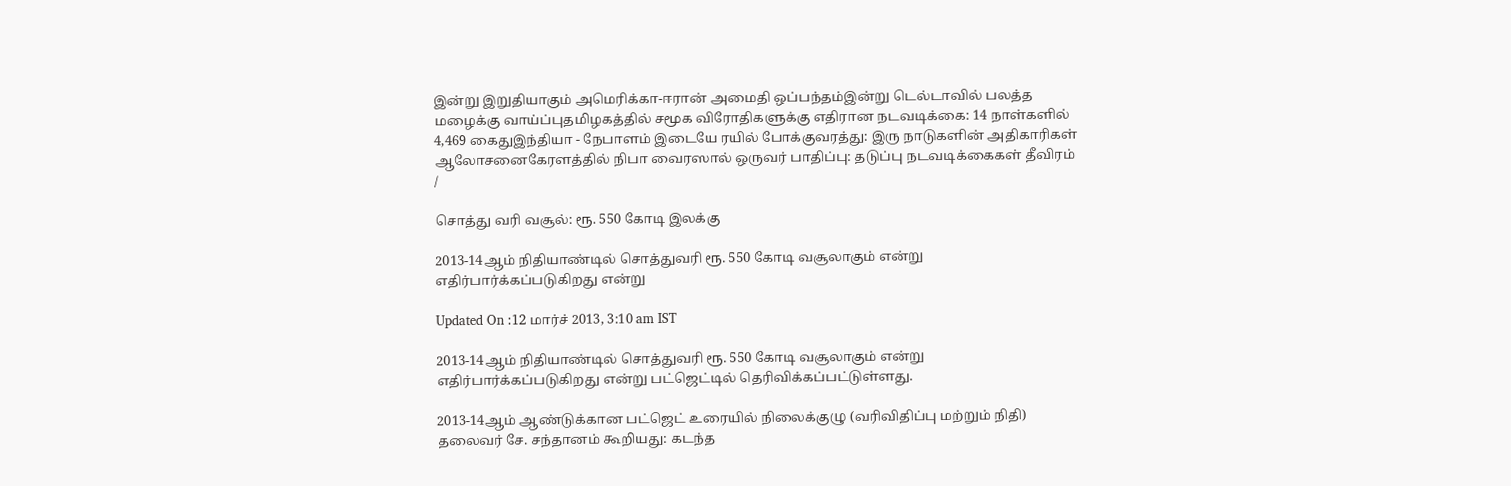இன்று இறுதியாகும் அமெரிக்கா-ஈரான் அமைதி ஒப்பந்தம்இன்று டெல்டாவில் பலத்த மழைக்கு வாய்ப்புதமிழகத்தில் சமூக விரோதிகளுக்கு எதிரான நடவடிக்கை: 14 நாள்களில் 4,469 கைதுஇந்தியா - நேபாளம் இடையே ரயில் போக்குவரத்து: இரு நாடுகளின் அதிகாரிகள் ஆலோசனைகேரளத்தில் நிபா வைரஸால் ஒருவர் பாதிப்பு: தடுப்பு நடவடிக்கைகள் தீவிரம்
/

சொத்து வரி வசூல்: ரூ. 550 கோடி இலக்கு

2013-14ஆம் நிதியாண்டில் சொத்துவரி ரூ. 550 கோடி வசூலாகும் என்று எதிர்பார்க்கப்படுகிறது என்று

Updated On :12 மார்ச் 2013, 3:10 am IST

2013-14ஆம் நிதியாண்டில் சொத்துவரி ரூ. 550 கோடி வசூலாகும் என்று எதிர்பார்க்கப்படுகிறது என்று பட்ஜெட்டில் தெரிவிக்கப்பட்டுள்ளது.

2013-14ஆம் ஆண்டுக்கான பட்ஜெட் உரையில் நிலைக்குழு (வரிவிதிப்பு மற்றும் நிதி) தலைவர் சே. சந்தானம் கூறியது: கடந்த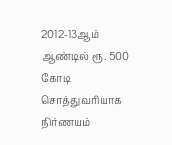2012-13ஆம் ஆண்டில் ரூ. 500 கோடி சொத்துவரியாக நிர்ணயம்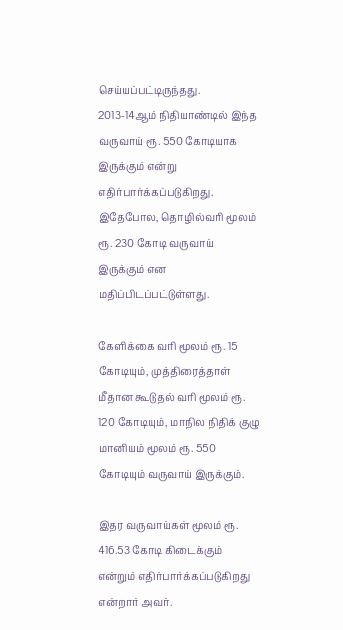செய்யப்பட்டிருந்தது. 2013-14ஆம் நிதியாண்டில் இந்த வருவாய் ரூ. 550 கோடியாக இருக்கும் என்று எதிர்பார்க்கப்படுகிறது. இதேபோல, தொழில்வரி மூலம் ரூ. 230 கோடி வருவாய் இருக்கும் என மதிப்பிடப்பட்டுள்ளது.

கேளிக்கை வரி மூலம் ரூ. 15 கோடியும், முத்திரைத்தாள் மீதான கூடுதல் வரி மூலம் ரூ. 120 கோடியும், மாநில நிதிக் குழு மானியம் மூலம் ரூ. 550 கோடியும் வருவாய் இருக்கும்.

இதர வருவாய்கள் மூலம் ரூ. 416.53 கோடி கிடைக்கும் என்றும் எதிர்பார்க்கப்படுகிறது என்றார் அவர்.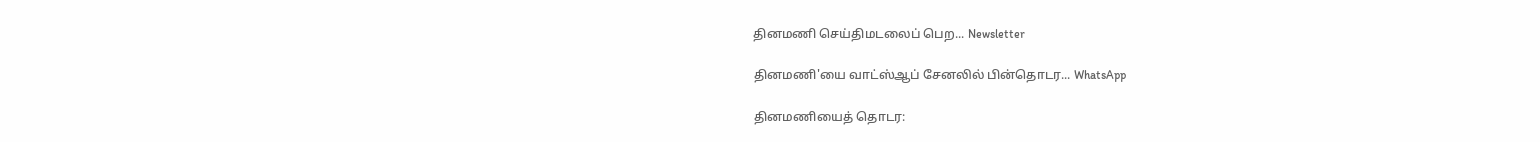தினமணி செய்திமடலைப் பெற... Newsletter

தினமணி'யை வாட்ஸ்ஆப் சேனலில் பின்தொடர... WhatsApp

தினமணியைத் தொடர: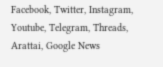Facebook, Twitter, Instagram, Youtube, Telegram, Threads, Arattai, Google News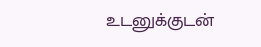உடனுக்குடன்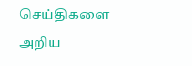செய்திகளை அறிய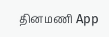தினமணி App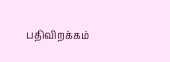பதிவிறக்கம்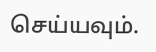செய்யவும்.